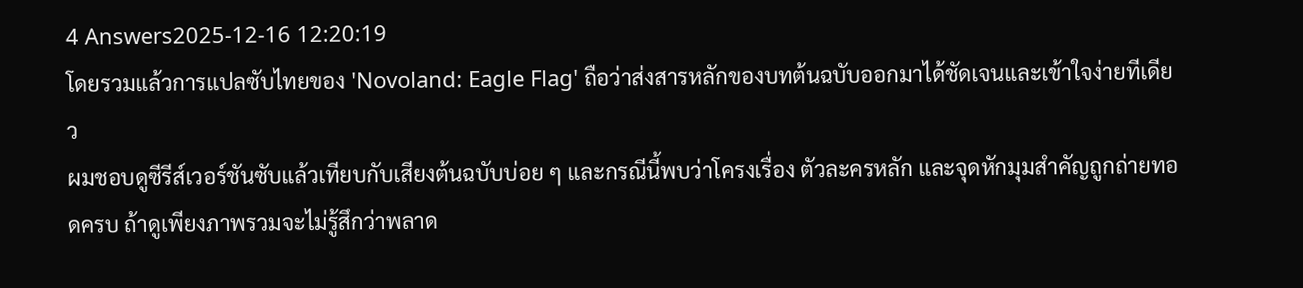4 Answers2025-12-16 12:20:19
โดยรวมแล้วการแปลซับไทยของ 'Novoland: Eagle Flag' ถือว่าส่งสารหลักของบทต้นฉบับออกมาได้ชัดเจนและเข้าใจง่ายทีเดียว
ผมชอบดูซีรีส์เวอร์ชันซับแล้วเทียบกับเสียงต้นฉบับบ่อย ๆ และกรณีนี้พบว่าโครงเรื่อง ตัวละครหลัก และจุดหักมุมสำคัญถูกถ่ายทอดครบ ถ้าดูเพียงภาพรวมจะไม่รู้สึกว่าพลาด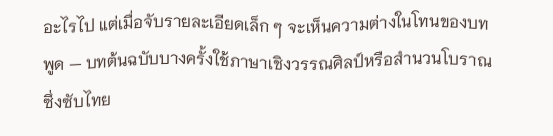อะไรไป แต่เมื่อจับรายละเอียดเล็ก ๆ จะเห็นความต่างในโทนของบทพูด — บทต้นฉบับบางครั้งใช้ภาษาเชิงวรรณศิลป์หรือสำนวนโบราณ ซึ่งซับไทย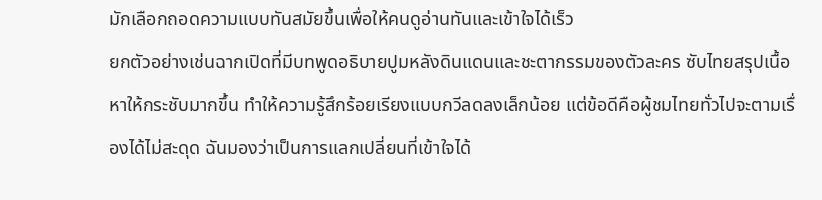มักเลือกถอดความแบบทันสมัยขึ้นเพื่อให้คนดูอ่านทันและเข้าใจได้เร็ว
ยกตัวอย่างเช่นฉากเปิดที่มีบทพูดอธิบายปูมหลังดินแดนและชะตากรรมของตัวละคร ซับไทยสรุปเนื้อหาให้กระชับมากขึ้น ทำให้ความรู้สึกร้อยเรียงแบบกวีลดลงเล็กน้อย แต่ข้อดีคือผู้ชมไทยทั่วไปจะตามเรื่องได้ไม่สะดุด ฉันมองว่าเป็นการแลกเปลี่ยนที่เข้าใจได้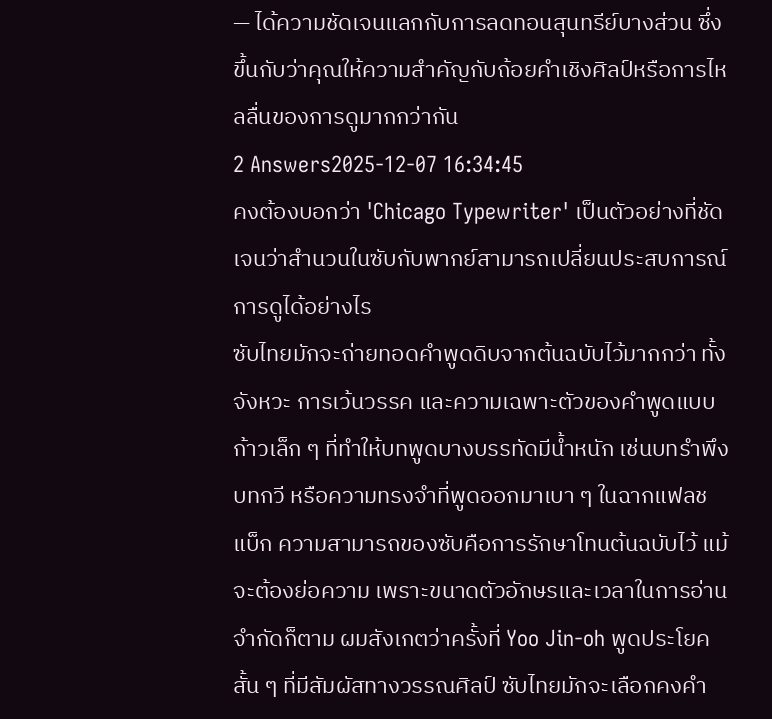— ได้ความชัดเจนแลกกับการลดทอนสุนทรีย์บางส่วน ซึ่งขึ้นกับว่าคุณให้ความสำคัญกับถ้อยคำเชิงศิลป์หรือการไหลลื่นของการดูมากกว่ากัน
2 Answers2025-12-07 16:34:45
คงต้องบอกว่า 'Chicago Typewriter' เป็นตัวอย่างที่ชัดเจนว่าสำนวนในซับกับพากย์สามารถเปลี่ยนประสบการณ์การดูได้อย่างไร
ซับไทยมักจะถ่ายทอดคำพูดดิบจากต้นฉบับไว้มากกว่า ทั้งจังหวะ การเว้นวรรค และความเฉพาะตัวของคำพูดแบบก้าวเล็ก ๆ ที่ทำให้บทพูดบางบรรทัดมีน้ำหนัก เช่นบทรำพึง บทกวี หรือความทรงจำที่พูดออกมาเบา ๆ ในฉากแฟลชแบ็ก ความสามารถของซับคือการรักษาโทนต้นฉบับไว้ แม้จะต้องย่อความ เพราะขนาดตัวอักษรและเวลาในการอ่านจำกัดก็ตาม ผมสังเกตว่าครั้งที่ Yoo Jin-oh พูดประโยคสั้น ๆ ที่มีสัมผัสทางวรรณศิลป์ ซับไทยมักจะเลือกคงคำ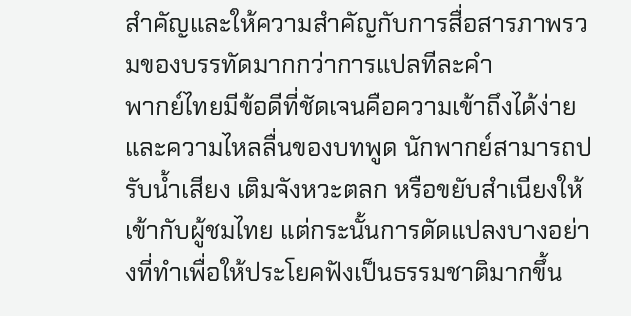สำคัญและให้ความสำคัญกับการสื่อสารภาพรวมของบรรทัดมากกว่าการแปลทีละคำ
พากย์ไทยมีข้อดีที่ชัดเจนคือความเข้าถึงได้ง่ายและความไหลลื่นของบทพูด นักพากย์สามารถปรับน้ำเสียง เติมจังหวะตลก หรือขยับสำเนียงให้เข้ากับผู้ชมไทย แต่กระนั้นการดัดแปลงบางอย่างที่ทำเพื่อให้ประโยคฟังเป็นธรรมชาติมากขึ้น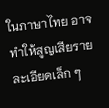ในภาษาไทย อาจทำให้สูญเสียรายละเอียดเล็ก ๆ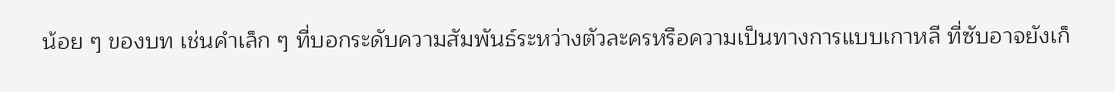น้อย ๆ ของบท เช่นคำเล็ก ๆ ที่บอกระดับความสัมพันธ์ระหว่างตัวละครหรือความเป็นทางการแบบเกาหลี ที่ซับอาจยังเก็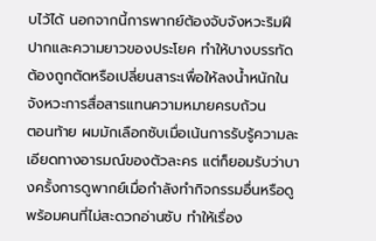บไว้ได้ นอกจากนี้การพากย์ต้องจับจังหวะริมฝีปากและความยาวของประโยค ทำให้บางบรรทัดต้องถูกตัดหรือเปลี่ยนสาระเพื่อให้ลงน้ำหนักในจังหวะการสื่อสารแทนความหมายครบถ้วน
ตอนท้าย ผมมักเลือกซับเมื่อเน้นการรับรู้ความละเอียดทางอารมณ์ของตัวละคร แต่ก็ยอมรับว่าบางครั้งการดูพากย์เมื่อกำลังทำกิจกรรมอื่นหรือดูพร้อมคนที่ไม่สะดวกอ่านซับ ทำให้เรื่อง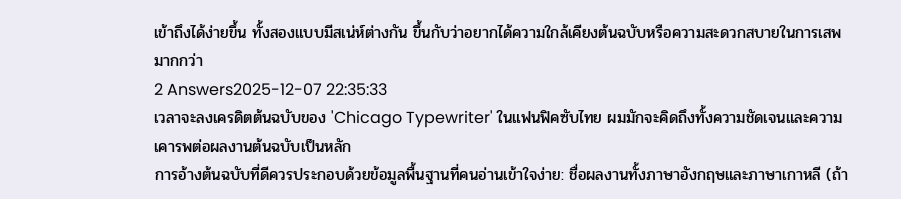เข้าถึงได้ง่ายขึ้น ทั้งสองแบบมีสเน่ห์ต่างกัน ขึ้นกับว่าอยากได้ความใกล้เคียงต้นฉบับหรือความสะดวกสบายในการเสพมากกว่า
2 Answers2025-12-07 22:35:33
เวลาจะลงเครดิตต้นฉบับของ 'Chicago Typewriter' ในแฟนฟิคซับไทย ผมมักจะคิดถึงทั้งความชัดเจนและความเคารพต่อผลงานต้นฉบับเป็นหลัก
การอ้างต้นฉบับที่ดีควรประกอบด้วยข้อมูลพื้นฐานที่คนอ่านเข้าใจง่าย: ชื่อผลงานทั้งภาษาอังกฤษและภาษาเกาหลี (ถ้า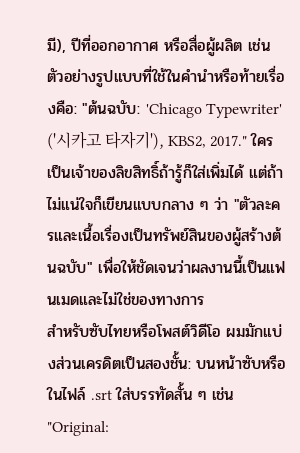มี), ปีที่ออกอากาศ หรือสื่อผู้ผลิต เช่น ตัวอย่างรูปแบบที่ใช้ในคำนำหรือท้ายเรื่องคือ: "ต้นฉบับ: 'Chicago Typewriter' ('시카고 타자기'), KBS2, 2017." ใครเป็นเจ้าของลิขสิทธิ์ถ้ารู้ก็ใส่เพิ่มได้ แต่ถ้าไม่แน่ใจก็เขียนแบบกลาง ๆ ว่า "ตัวละครและเนื้อเรื่องเป็นทรัพย์สินของผู้สร้างต้นฉบับ" เพื่อให้ชัดเจนว่าผลงานนี้เป็นแฟนเมดและไม่ใช่ของทางการ
สำหรับซับไทยหรือโพสต์วิดีโอ ผมมักแบ่งส่วนเครดิตเป็นสองชั้น: บนหน้าซับหรือในไฟล์ .srt ใส่บรรทัดสั้น ๆ เช่น "Original: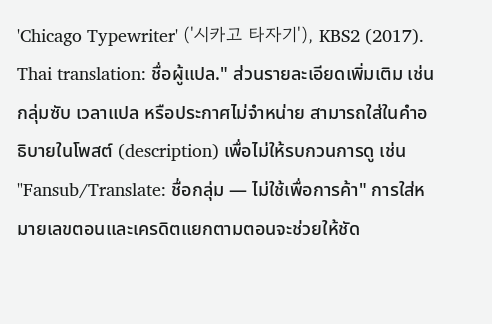'Chicago Typewriter' ('시카고 타자기'), KBS2 (2017). Thai translation: ชื่อผู้แปล." ส่วนรายละเอียดเพิ่มเติม เช่น กลุ่มซับ เวลาแปล หรือประกาศไม่จำหน่าย สามารถใส่ในคำอธิบายในโพสต์ (description) เพื่อไม่ให้รบกวนการดู เช่น "Fansub/Translate: ชื่อกลุ่ม — ไม่ใช้เพื่อการค้า" การใส่หมายเลขตอนและเครดิตแยกตามตอนจะช่วยให้ชัด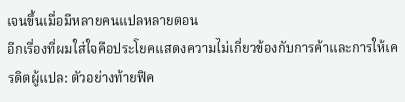เจนขึ้นเมื่อมีหลายคนแปลหลายตอน
อีกเรื่องที่ผมใส่ใจคือประโยคแสดงความไม่เกี่ยวข้องกับการค้าและการให้เครดิตผู้แปล: ตัวอย่างท้ายฟิค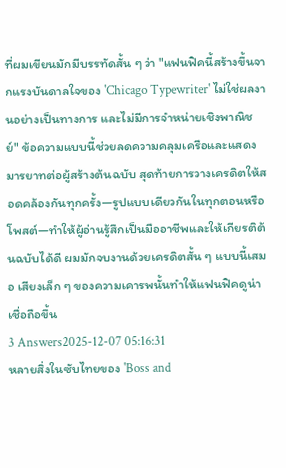ที่ผมเขียนมักมีบรรทัดสั้น ๆ ว่า "แฟนฟิคนี้สร้างขึ้นจากแรงบันดาลใจของ 'Chicago Typewriter' ไม่ใช่ผลงานอย่างเป็นทางการ และไม่มีการจำหน่ายเชิงพาณิชย์" ข้อความแบบนี้ช่วยลดความคลุมเครือและแสดงมารยาทต่อผู้สร้างต้นฉบับ สุดท้ายการวางเครดิตให้สอดคล้องกันทุกครั้ง—รูปแบบเดียวกันในทุกตอนหรือโพสต์—ทำให้ผู้อ่านรู้สึกเป็นมืออาชีพและให้เกียรติต้นฉบับได้ดี ผมมักจบงานด้วยเครดิตสั้น ๆ แบบนี้เสมอ เสียงเล็ก ๆ ของความเคารพนั้นทำให้แฟนฟิคดูน่าเชื่อถือขึ้น
3 Answers2025-12-07 05:16:31
หลายสิ่งในซับไทยของ 'Boss and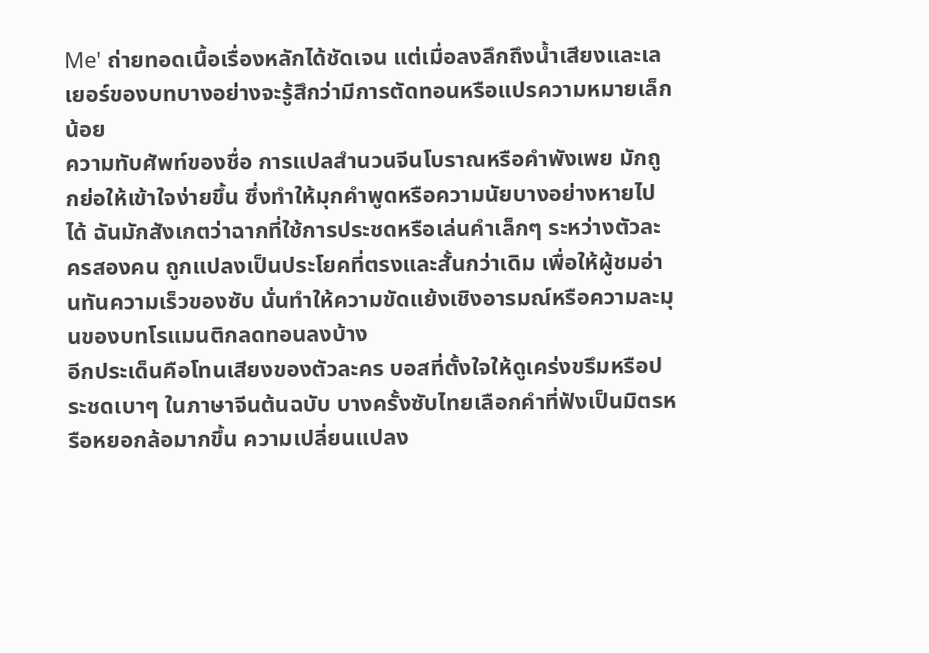Me' ถ่ายทอดเนื้อเรื่องหลักได้ชัดเจน แต่เมื่อลงลึกถึงน้ำเสียงและเลเยอร์ของบทบางอย่างจะรู้สึกว่ามีการตัดทอนหรือแปรความหมายเล็กน้อย
ความทับศัพท์ของชื่อ การแปลสำนวนจีนโบราณหรือคำพังเพย มักถูกย่อให้เข้าใจง่ายขึ้น ซึ่งทำให้มุกคำพูดหรือความนัยบางอย่างหายไปได้ ฉันมักสังเกตว่าฉากที่ใช้การประชดหรือเล่นคำเล็กๆ ระหว่างตัวละครสองคน ถูกแปลงเป็นประโยคที่ตรงและสั้นกว่าเดิม เพื่อให้ผู้ชมอ่านทันความเร็วของซับ นั่นทำให้ความขัดแย้งเชิงอารมณ์หรือความละมุนของบทโรแมนติกลดทอนลงบ้าง
อีกประเด็นคือโทนเสียงของตัวละคร บอสที่ตั้งใจให้ดูเคร่งขรึมหรือประชดเบาๆ ในภาษาจีนต้นฉบับ บางครั้งซับไทยเลือกคำที่ฟังเป็นมิตรหรือหยอกล้อมากขึ้น ความเปลี่ยนแปลง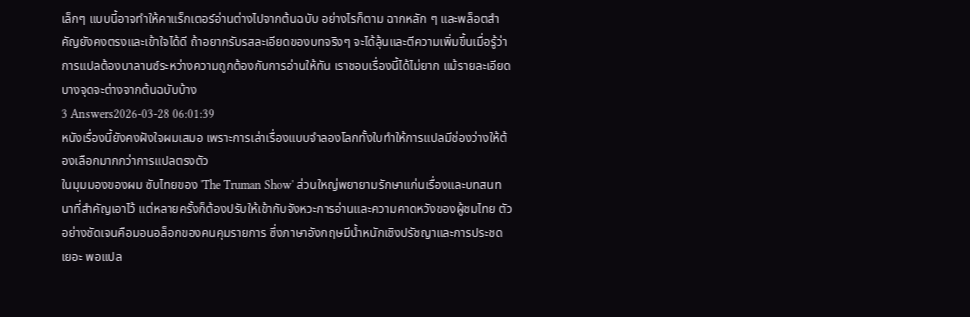เล็กๆ แบบนี้อาจทำให้คาแร็กเตอร์อ่านต่างไปจากต้นฉบับ อย่างไรก็ตาม ฉากหลัก ๆ และพล็อตสำคัญยังคงตรงและเข้าใจได้ดี ถ้าอยากรับรสละเอียดของบทจริงๆ จะได้ลุ้นและตีความเพิ่มขึ้นเมื่อรู้ว่าการแปลต้องบาลานซ์ระหว่างความถูกต้องกับการอ่านให้ทัน เราชอบเรื่องนี้ได้ไม่ยาก แม้รายละเอียดบางจุดจะต่างจากต้นฉบับบ้าง
3 Answers2026-03-28 06:01:39
หนังเรื่องนี้ยังคงฝังใจผมเสมอ เพราะการเล่าเรื่องแบบจำลองโลกทั้งใบทำให้การแปลมีช่องว่างให้ต้องเลือกมากกว่าการแปลตรงตัว
ในมุมมองของผม ซับไทยของ 'The Truman Show' ส่วนใหญ่พยายามรักษาแก่นเรื่องและบทสนทนาที่สำคัญเอาไว้ แต่หลายครั้งก็ต้องปรับให้เข้ากับจังหวะการอ่านและความคาดหวังของผู้ชมไทย ตัวอย่างชัดเจนคือมอนอล็อกของคนคุมรายการ ซึ่งภาษาอังกฤษมีน้ำหนักเชิงปรัชญาและการประชดเยอะ พอแปล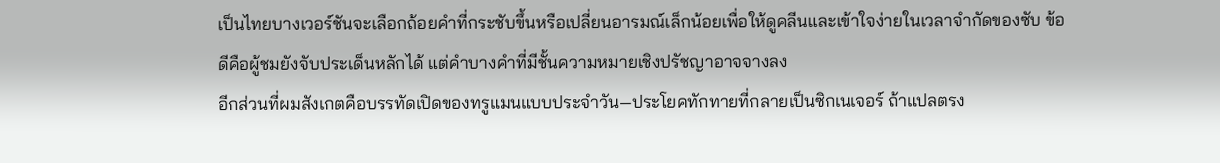เป็นไทยบางเวอร์ชันจะเลือกถ้อยคำที่กระชับขึ้นหรือเปลี่ยนอารมณ์เล็กน้อยเพื่อให้ดูคลีนและเข้าใจง่ายในเวลาจำกัดของซับ ข้อดีคือผู้ชมยังจับประเด็นหลักได้ แต่คำบางคำที่มีชั้นความหมายเชิงปรัชญาอาจจางลง
อีกส่วนที่ผมสังเกตคือบรรทัดเปิดของทรูแมนแบบประจำวัน—ประโยคทักทายที่กลายเป็นซิกเนเจอร์ ถ้าแปลตรง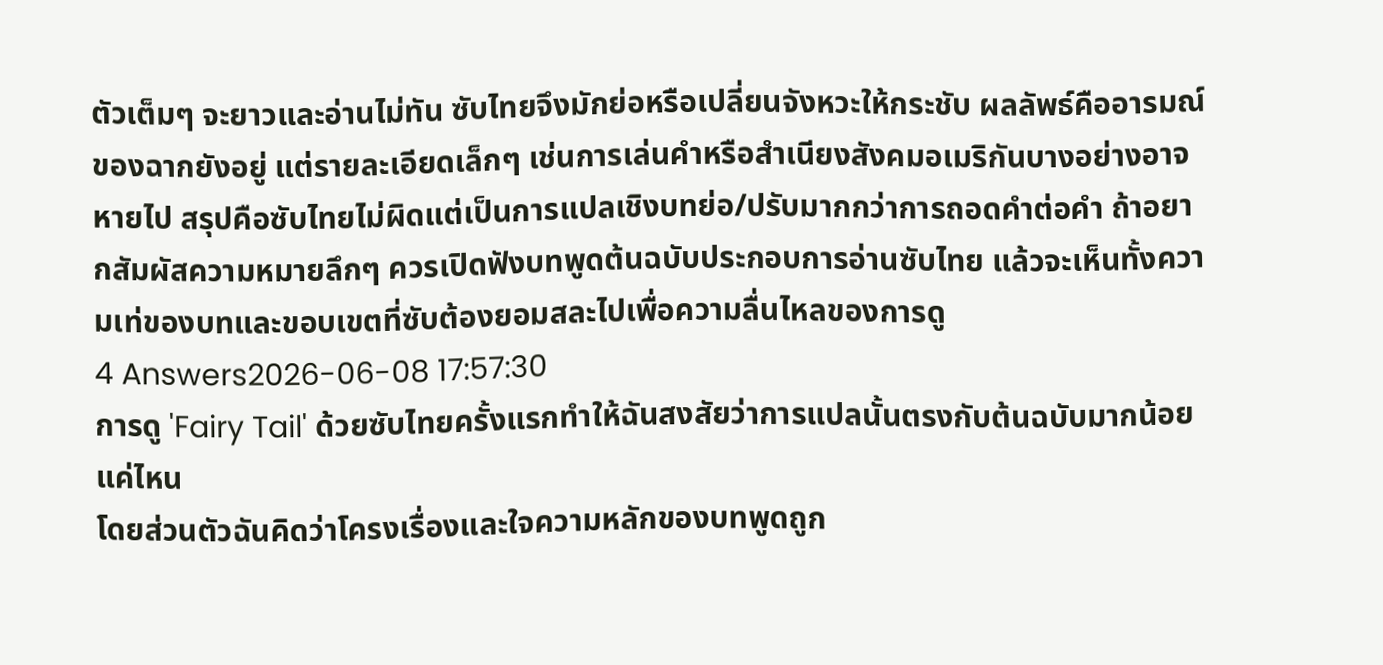ตัวเต็มๆ จะยาวและอ่านไม่ทัน ซับไทยจึงมักย่อหรือเปลี่ยนจังหวะให้กระชับ ผลลัพธ์คืออารมณ์ของฉากยังอยู่ แต่รายละเอียดเล็กๆ เช่นการเล่นคำหรือสำเนียงสังคมอเมริกันบางอย่างอาจหายไป สรุปคือซับไทยไม่ผิดแต่เป็นการแปลเชิงบทย่อ/ปรับมากกว่าการถอดคำต่อคำ ถ้าอยากสัมผัสความหมายลึกๆ ควรเปิดฟังบทพูดต้นฉบับประกอบการอ่านซับไทย แล้วจะเห็นทั้งความเท่ของบทและขอบเขตที่ซับต้องยอมสละไปเพื่อความลื่นไหลของการดู
4 Answers2026-06-08 17:57:30
การดู 'Fairy Tail' ด้วยซับไทยครั้งแรกทำให้ฉันสงสัยว่าการแปลนั้นตรงกับต้นฉบับมากน้อยแค่ไหน
โดยส่วนตัวฉันคิดว่าโครงเรื่องและใจความหลักของบทพูดถูก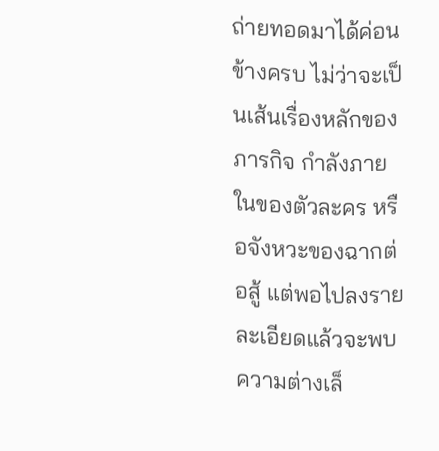ถ่ายทอดมาได้ค่อนข้างครบ ไม่ว่าจะเป็นเส้นเรื่องหลักของภารกิจ กำลังภายในของตัวละคร หรือจังหวะของฉากต่อสู้ แต่พอไปลงรายละเอียดแล้วจะพบความต่างเล็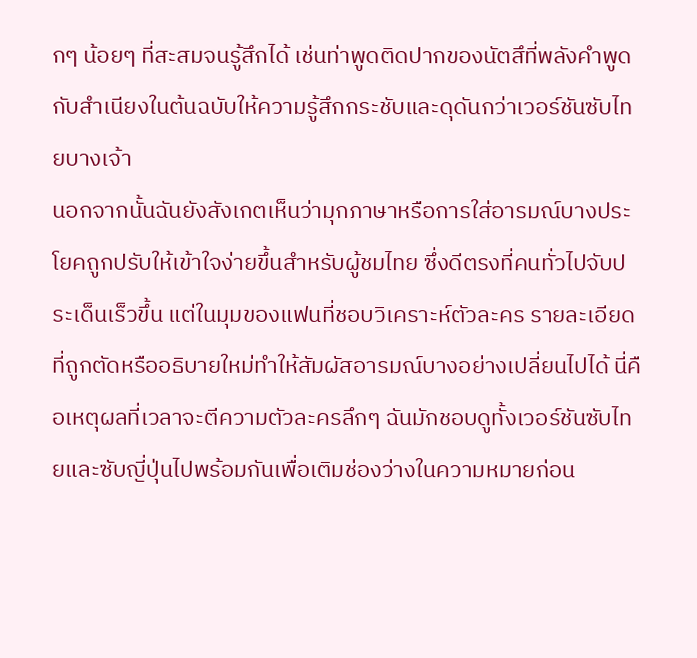กๆ น้อยๆ ที่สะสมจนรู้สึกได้ เช่นท่าพูดติดปากของนัตสึที่พลังคำพูดกับสำเนียงในต้นฉบับให้ความรู้สึกกระชับและดุดันกว่าเวอร์ชันซับไทยบางเจ้า
นอกจากนั้นฉันยังสังเกตเห็นว่ามุกภาษาหรือการใส่อารมณ์บางประโยคถูกปรับให้เข้าใจง่ายขึ้นสำหรับผู้ชมไทย ซึ่งดีตรงที่คนทั่วไปจับประเด็นเร็วขึ้น แต่ในมุมของแฟนที่ชอบวิเคราะห์ตัวละคร รายละเอียดที่ถูกตัดหรืออธิบายใหม่ทำให้สัมผัสอารมณ์บางอย่างเปลี่ยนไปได้ นี่คือเหตุผลที่เวลาจะตีความตัวละครลึกๆ ฉันมักชอบดูทั้งเวอร์ชันซับไทยและซับญี่ปุ่นไปพร้อมกันเพื่อเติมช่องว่างในความหมายก่อน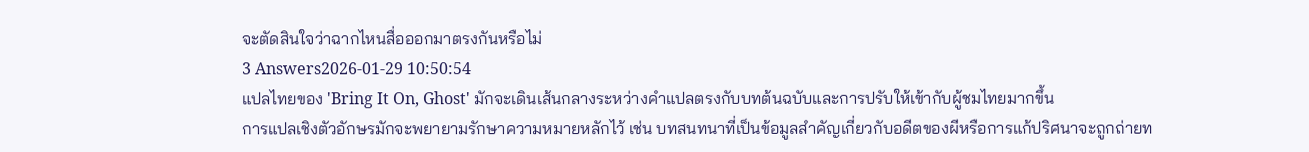จะตัดสินใจว่าฉากไหนสื่อออกมาตรงกันหรือไม่
3 Answers2026-01-29 10:50:54
แปลไทยของ 'Bring It On, Ghost' มักจะเดินเส้นกลางระหว่างคำแปลตรงกับบทต้นฉบับและการปรับให้เข้ากับผู้ชมไทยมากขึ้น
การแปลเชิงตัวอักษรมักจะพยายามรักษาความหมายหลักไว้ เช่น บทสนทนาที่เป็นข้อมูลสำคัญเกี่ยวกับอดีตของผีหรือการแก้ปริศนาจะถูกถ่ายท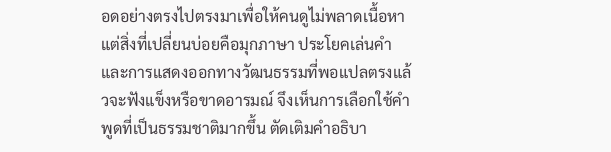อดอย่างตรงไปตรงมาเพื่อให้คนดูไม่พลาดเนื้อหา แต่สิ่งที่เปลี่ยนบ่อยคือมุกภาษา ประโยคเล่นคำ และการแสดงออกทางวัฒนธรรมที่พอแปลตรงแล้วจะฟังแข็งหรือขาดอารมณ์ จึงเห็นการเลือกใช้คำพูดที่เป็นธรรมชาติมากขึ้น ตัดเติมคำอธิบา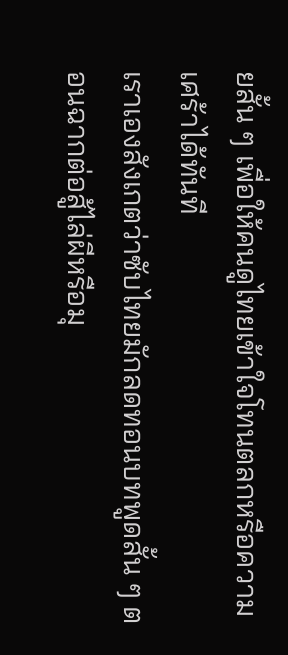ยสั้น ๆ เพื่อให้คนดูไทยเข้าใจโทนตลกหรือความเศร้าได้ทันที
เราเองสังเกตว่าซับไทยมักลดทอนบทพูดสั้น ๆ ตอนฉากต่อสู้ไล่ผีหรือมุ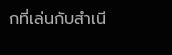กที่เล่นกับสำเนี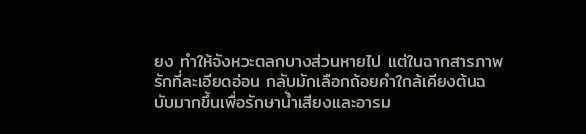ยง ทำให้จังหวะตลกบางส่วนหายไป แต่ในฉากสารภาพรักที่ละเอียดอ่อน กลับมักเลือกถ้อยคำใกล้เคียงต้นฉบับมากขึ้นเพื่อรักษาน้ำเสียงและอารม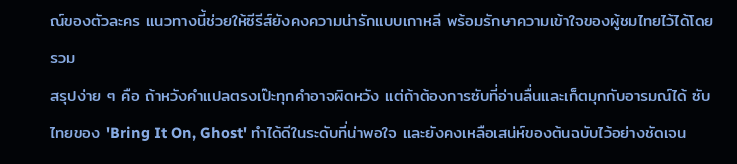ณ์ของตัวละคร แนวทางนี้ช่วยให้ซีรีส์ยังคงความน่ารักแบบเกาหลี พร้อมรักษาความเข้าใจของผู้ชมไทยไว้ได้โดยรวม
สรุปง่าย ๆ คือ ถ้าหวังคำแปลตรงเป๊ะทุกคำอาจผิดหวัง แต่ถ้าต้องการซับที่อ่านลื่นและเก็ตมุกกับอารมณ์ได้ ซับไทยของ 'Bring It On, Ghost' ทำได้ดีในระดับที่น่าพอใจ และยังคงเหลือเสน่ห์ของต้นฉบับไว้อย่างชัดเจน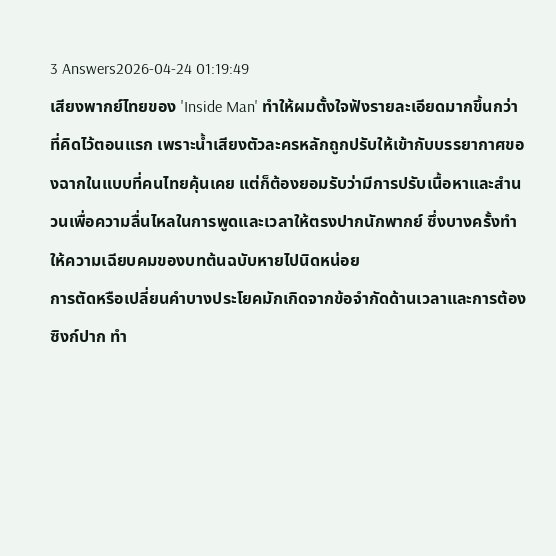3 Answers2026-04-24 01:19:49
เสียงพากย์ไทยของ 'Inside Man' ทำให้ผมตั้งใจฟังรายละเอียดมากขึ้นกว่าที่คิดไว้ตอนแรก เพราะน้ำเสียงตัวละครหลักถูกปรับให้เข้ากับบรรยากาศของฉากในแบบที่คนไทยคุ้นเคย แต่ก็ต้องยอมรับว่ามีการปรับเนื้อหาและสำนวนเพื่อความลื่นไหลในการพูดและเวลาให้ตรงปากนักพากย์ ซึ่งบางครั้งทำให้ความเฉียบคมของบทต้นฉบับหายไปนิดหน่อย
การตัดหรือเปลี่ยนคำบางประโยคมักเกิดจากข้อจำกัดด้านเวลาและการต้องซิงก์ปาก ทำ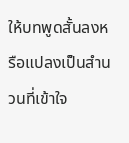ให้บทพูดสั้นลงหรือแปลงเป็นสำนวนที่เข้าใจ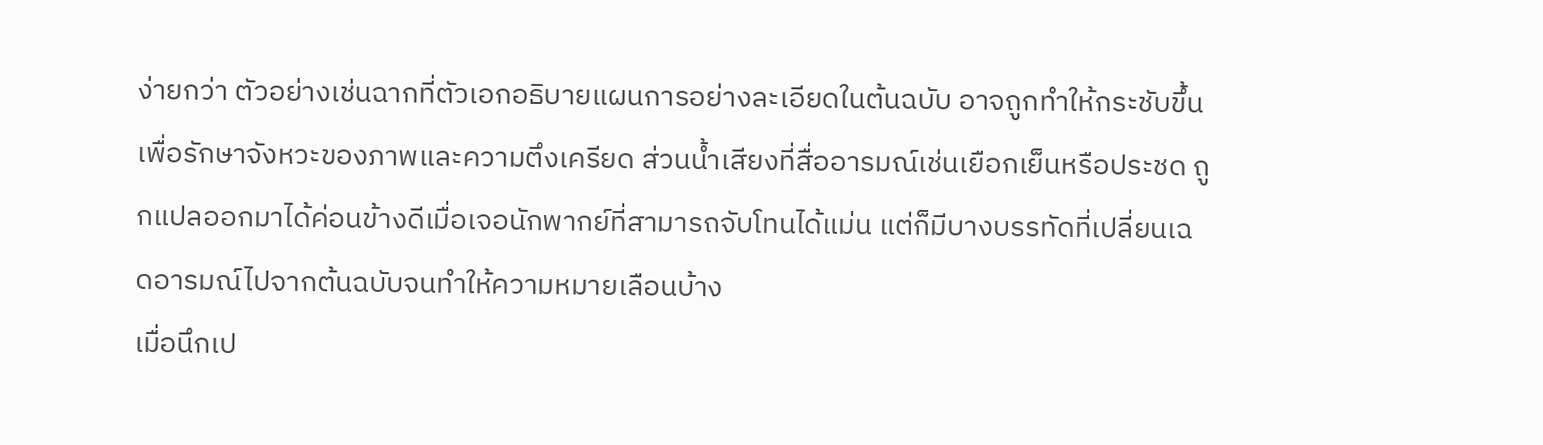ง่ายกว่า ตัวอย่างเช่นฉากที่ตัวเอกอธิบายแผนการอย่างละเอียดในต้นฉบับ อาจถูกทำให้กระชับขึ้นเพื่อรักษาจังหวะของภาพและความตึงเครียด ส่วนน้ำเสียงที่สื่ออารมณ์เช่นเยือกเย็นหรือประชด ถูกแปลออกมาได้ค่อนข้างดีเมื่อเจอนักพากย์ที่สามารถจับโทนได้แม่น แต่ก็มีบางบรรทัดที่เปลี่ยนเฉดอารมณ์ไปจากต้นฉบับจนทำให้ความหมายเลือนบ้าง
เมื่อนึกเป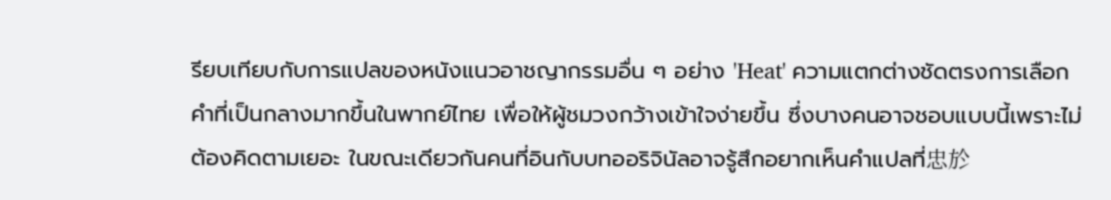รียบเทียบกับการแปลของหนังแนวอาชญากรรมอื่น ๆ อย่าง 'Heat' ความแตกต่างชัดตรงการเลือกคำที่เป็นกลางมากขึ้นในพากย์ไทย เพื่อให้ผู้ชมวงกว้างเข้าใจง่ายขึ้น ซึ่งบางคนอาจชอบแบบนี้เพราะไม่ต้องคิดตามเยอะ ในขณะเดียวกันคนที่อินกับบทออริจินัลอาจรู้สึกอยากเห็นคำแปลที่忠於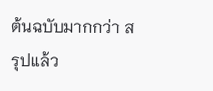ต้นฉบับมากกว่า สรุปแล้ว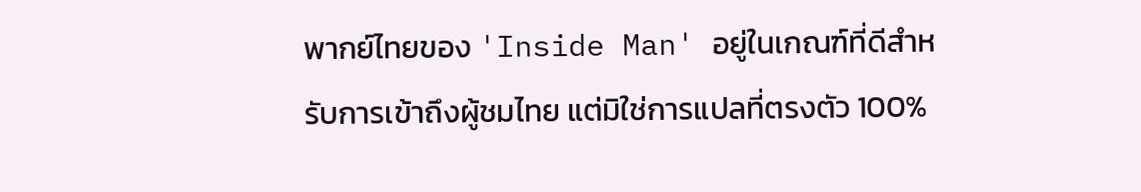พากย์ไทยของ 'Inside Man' อยู่ในเกณฑ์ที่ดีสำหรับการเข้าถึงผู้ชมไทย แต่มิใช่การแปลที่ตรงตัว 100%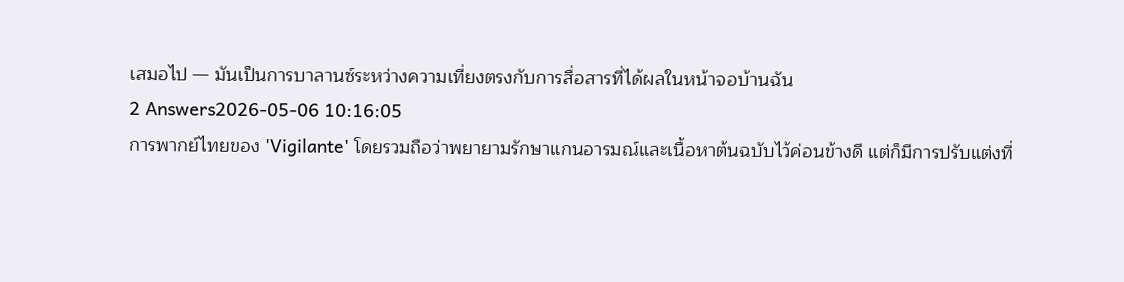เสมอไป — มันเป็นการบาลานซ์ระหว่างความเที่ยงตรงกับการสื่อสารที่ได้ผลในหน้าจอบ้านฉัน
2 Answers2026-05-06 10:16:05
การพากย์ไทยของ 'Vigilante' โดยรวมถือว่าพยายามรักษาแกนอารมณ์และเนื้อหาต้นฉบับไว้ค่อนข้างดี แต่ก็มีการปรับแต่งที่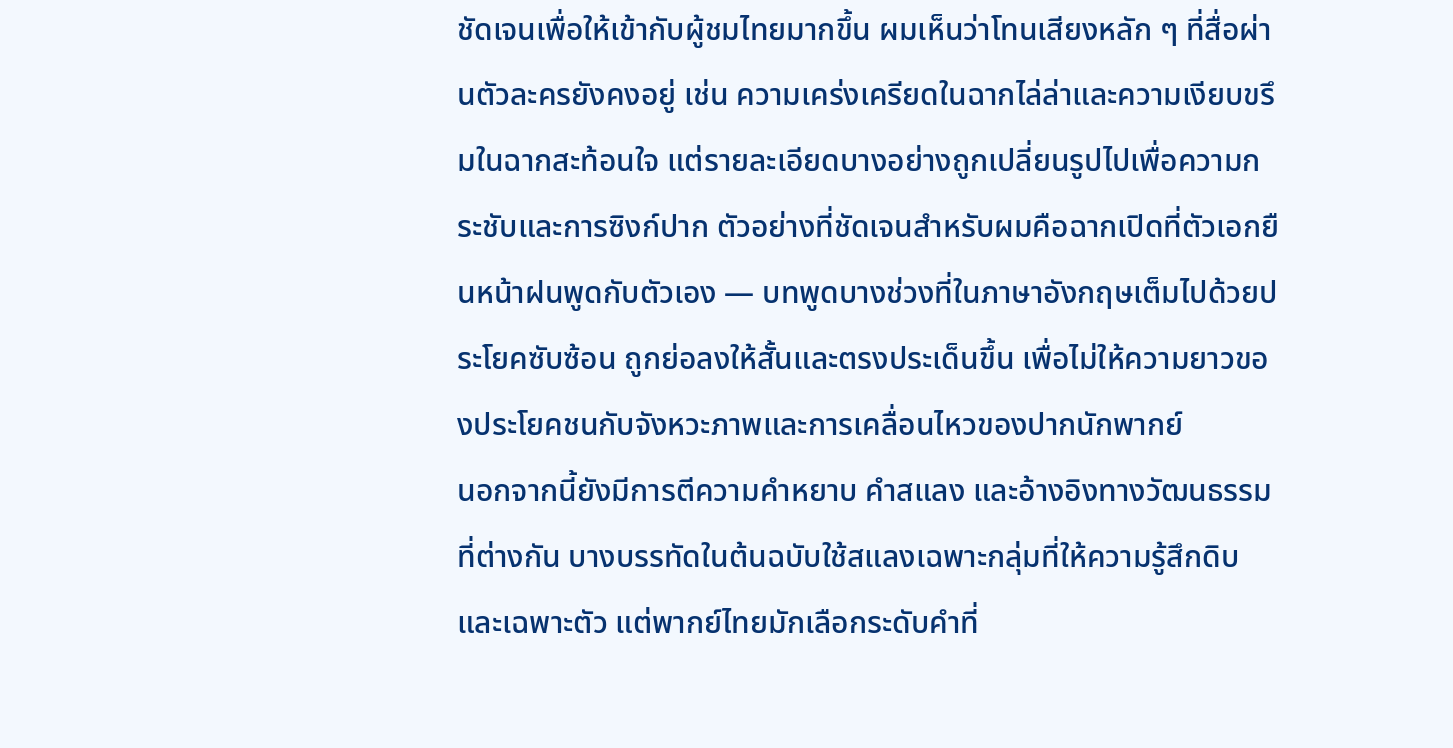ชัดเจนเพื่อให้เข้ากับผู้ชมไทยมากขึ้น ผมเห็นว่าโทนเสียงหลัก ๆ ที่สื่อผ่านตัวละครยังคงอยู่ เช่น ความเคร่งเครียดในฉากไล่ล่าและความเงียบขรึมในฉากสะท้อนใจ แต่รายละเอียดบางอย่างถูกเปลี่ยนรูปไปเพื่อความกระชับและการซิงก์ปาก ตัวอย่างที่ชัดเจนสำหรับผมคือฉากเปิดที่ตัวเอกยืนหน้าฝนพูดกับตัวเอง — บทพูดบางช่วงที่ในภาษาอังกฤษเต็มไปด้วยประโยคซับซ้อน ถูกย่อลงให้สั้นและตรงประเด็นขึ้น เพื่อไม่ให้ความยาวของประโยคชนกับจังหวะภาพและการเคลื่อนไหวของปากนักพากย์
นอกจากนี้ยังมีการตีความคำหยาบ คำสแลง และอ้างอิงทางวัฒนธรรมที่ต่างกัน บางบรรทัดในต้นฉบับใช้สแลงเฉพาะกลุ่มที่ให้ความรู้สึกดิบและเฉพาะตัว แต่พากย์ไทยมักเลือกระดับคำที่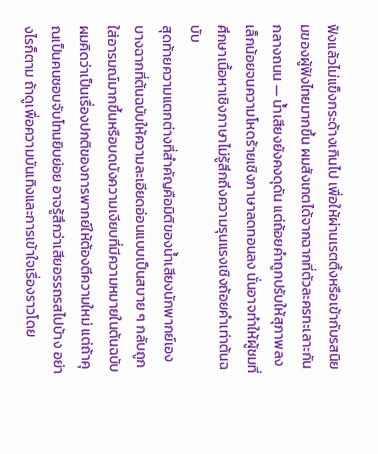ฟังแล้วไม่แข็งกระด้างเกินไป เพื่อให้ผ่านเรตติ้งหรือเข้ากับรสนิยมของผู้ฟังไทยมากขึ้น ผมสังเกตได้จากฉากที่ตัวละครทะเลาะกันกลางถนน — น้ำเสียงยังคงดุดัน แต่ถ้อยคำถูกปรับให้สุภาพลงเล็กน้อยจนความโหดร้ายเชิงภาษาลดทอนลง นั่นอาจทำให้ผู้ชมที่ศึกษาเนื้อหาเชิงภาษาไม่รู้สึกถึงความรุนแรงเชิงถ้อยคำเท่าต้นฉบับ
สุดท้ายความแตกต่างที่สำคัญคือมิติของน้ำเสียงนักพากย์เอง บางฉากที่ต้นฉบับให้ความละเอียดอ่อนแบบเป็นสบาย ๆ กลับถูกใส่อารมณ์มากขึ้นหรือบดบังความเงียบที่มีความหมายในต้นฉบับ ผมคิดว่าเป็นเรื่องปกติของการพากย์ให้ต้องตีความใหม่ แต่ถ้าคุณเป็นคนชอบจับโทนยิบย่อย อาจรู้สึกว่าเสียอรรถรสไปบ้าง อย่างไรก็ตาม ถ้าดูเพื่อความบันเทิงและการเข้าใจเรื่องราวโดย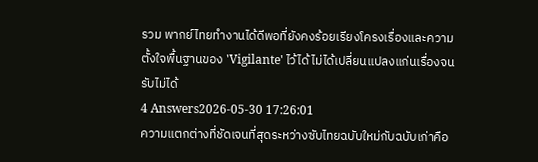รวม พากย์ไทยทำงานได้ดีพอที่ยังคงร้อยเรียงโครงเรื่องและความตั้งใจพื้นฐานของ 'Vigilante' ไว้ได้ ไม่ได้เปลี่ยนแปลงแก่นเรื่องจนรับไม่ได้
4 Answers2026-05-30 17:26:01
ความแตกต่างที่ชัดเจนที่สุดระหว่างซับไทยฉบับใหม่กับฉบับเก่าคือ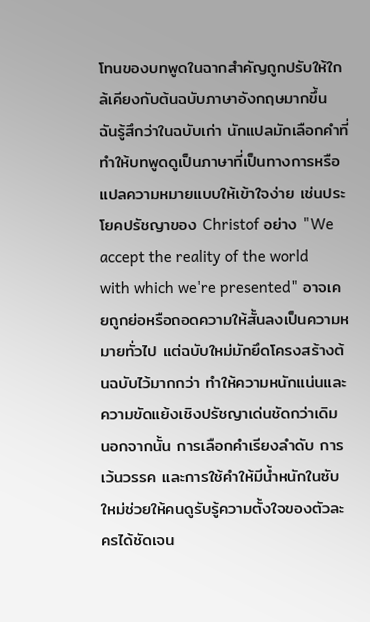โทนของบทพูดในฉากสำคัญถูกปรับให้ใกล้เคียงกับต้นฉบับภาษาอังกฤษมากขึ้น
ฉันรู้สึกว่าในฉบับเก่า นักแปลมักเลือกคำที่ทำให้บทพูดดูเป็นภาษาที่เป็นทางการหรือแปลความหมายแบบให้เข้าใจง่าย เช่นประโยคปรัชญาของ Christof อย่าง "We accept the reality of the world with which we're presented" อาจเคยถูกย่อหรือถอดความให้สั้นลงเป็นความหมายทั่วไป แต่ฉบับใหม่มักยึดโครงสร้างต้นฉบับไว้มากกว่า ทำให้ความหนักแน่นและความขัดแย้งเชิงปรัชญาเด่นชัดกว่าเดิม
นอกจากนั้น การเลือกคำเรียงลำดับ การเว้นวรรค และการใช้คำให้มีน้ำหนักในซับใหม่ช่วยให้คนดูรับรู้ความตั้งใจของตัวละครได้ชัดเจน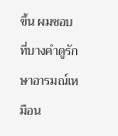ขึ้น ผมชอบที่บางคำดูรักษาอารมณ์เหมือน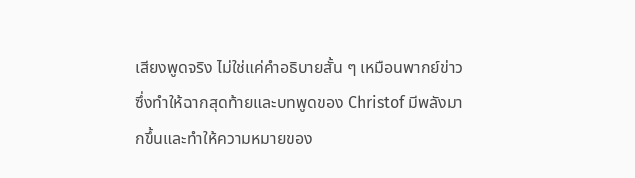เสียงพูดจริง ไม่ใช่แค่คำอธิบายสั้น ๆ เหมือนพากย์ข่าว ซึ่งทำให้ฉากสุดท้ายและบทพูดของ Christof มีพลังมากขึ้นและทำให้ความหมายของ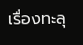เรื่องทะลุ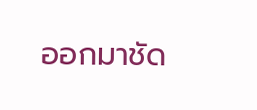ออกมาชัด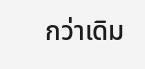กว่าเดิม